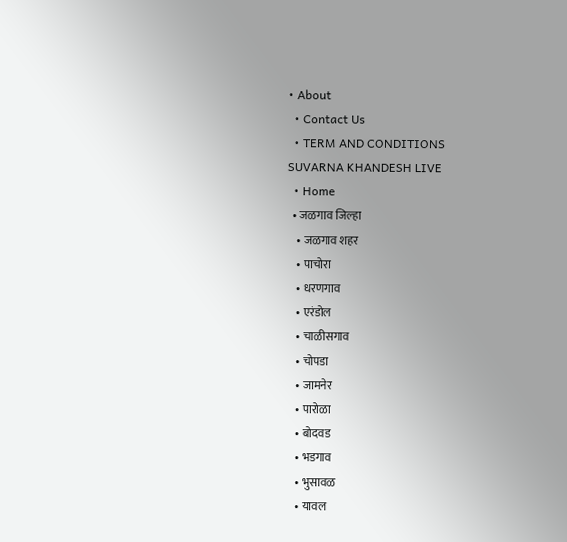• About
  • Contact Us
  • TERM AND CONDITIONS
SUVARNA KHANDESH LIVE
  • Home
  • जळगाव जिल्हा
    • जळगाव शहर
    • पाचोरा
    • धरणगाव
    • एरंडोल
    • चाळीसगाव
    • चोपडा
    • जामनेर
    • पारोळा
    • बोदवड
    • भडगाव
    • भुसावळ
    • यावल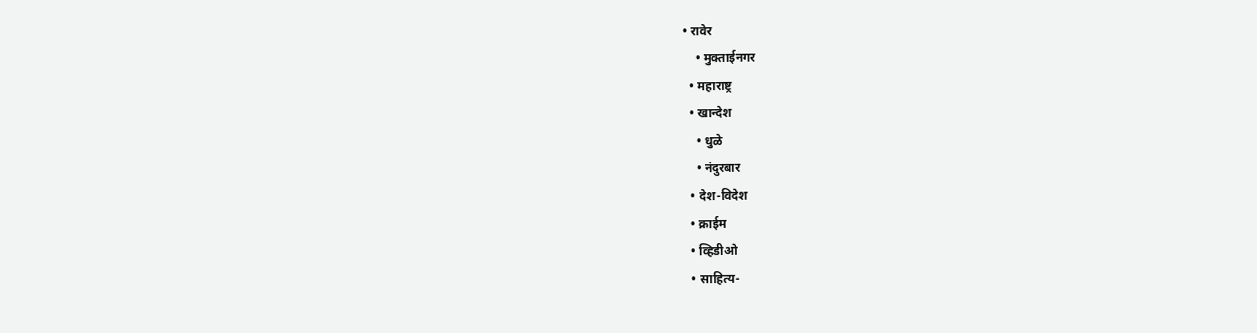• रावेर
    • मुक्ताईनगर
  • महाराष्ट्र
  • खान्देश
    • धुळे
    • नंदुरबार
  • देश-विदेश
  • क्राईम
  • व्हिडीओ
  • साहित्य-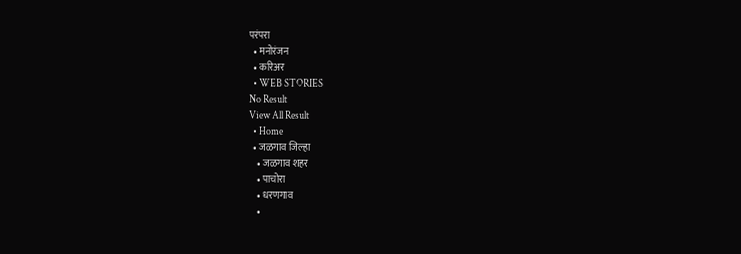परंपरा
  • मनोरंजन
  • करिअर
  • WEB STORIES
No Result
View All Result
  • Home
  • जळगाव जिल्हा
    • जळगाव शहर
    • पाचोरा
    • धरणगाव
    •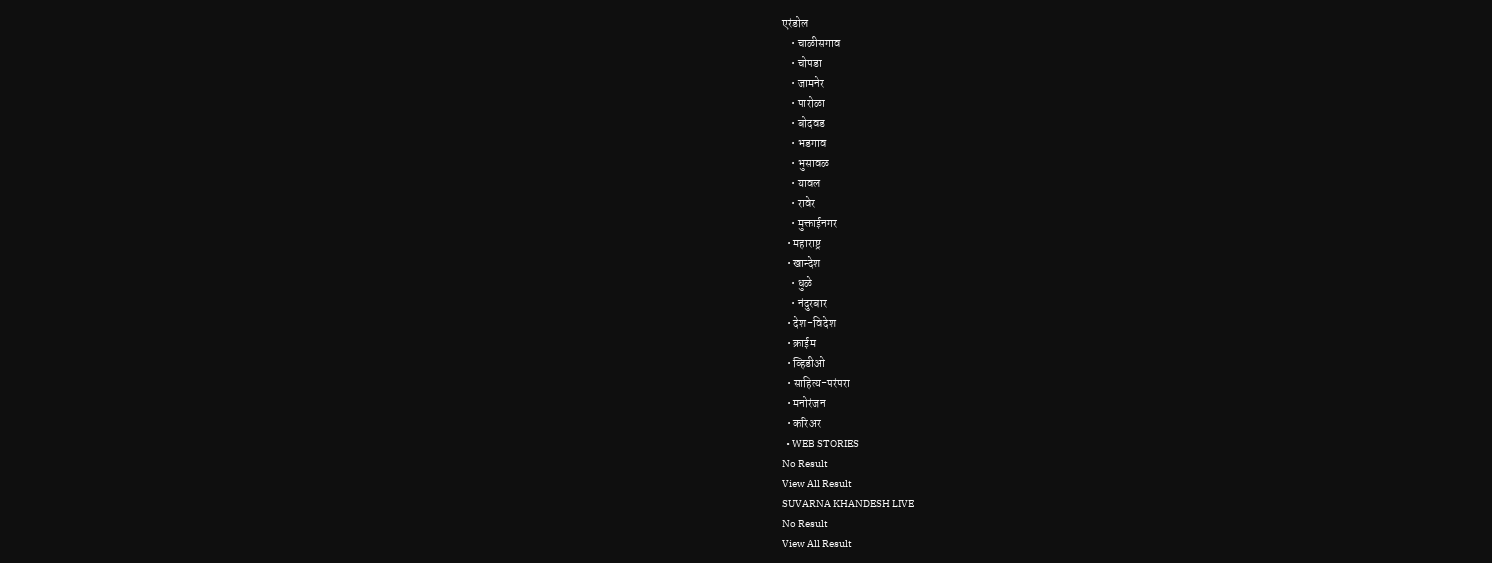एरंडोल
    • चाळीसगाव
    • चोपडा
    • जामनेर
    • पारोळा
    • बोदवड
    • भडगाव
    • भुसावळ
    • यावल
    • रावेर
    • मुक्ताईनगर
  • महाराष्ट्र
  • खान्देश
    • धुळे
    • नंदुरबार
  • देश-विदेश
  • क्राईम
  • व्हिडीओ
  • साहित्य-परंपरा
  • मनोरंजन
  • करिअर
  • WEB STORIES
No Result
View All Result
SUVARNA KHANDESH LIVE
No Result
View All Result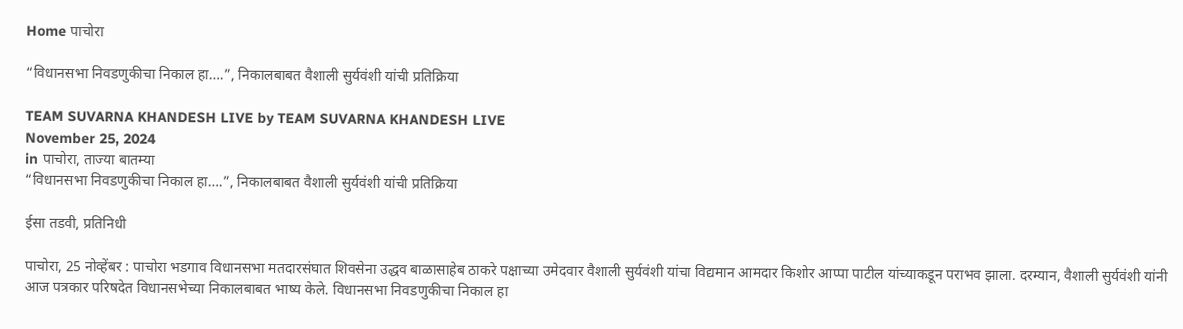Home पाचोरा

“विधानसभा निवडणुकीचा निकाल हा….”, निकालबाबत वैशाली सुर्यवंशी यांची प्रतिक्रिया

TEAM SUVARNA KHANDESH LIVE by TEAM SUVARNA KHANDESH LIVE
November 25, 2024
in पाचोरा, ताज्या बातम्या
“विधानसभा निवडणुकीचा निकाल हा….”, निकालबाबत वैशाली सुर्यवंशी यांची प्रतिक्रिया

ईसा तडवी, प्रतिनिधी

पाचोरा, 25 नोव्हेंबर : पाचोरा भडगाव विधानसभा मतदारसंघात शिवसेना उद्धव बाळासाहेब ठाकरे पक्षाच्या उमेदवार वैशाली सुर्यवंशी यांचा विद्यमान आमदार किशोर आप्पा पाटील यांच्याकडून पराभव झाला. दरम्यान, वैशाली सुर्यवंशी यांनी आज पत्रकार परिषदेत विधानसभेच्या निकालबाबत भाष्य केले. विधानसभा निवडणुकीचा निकाल हा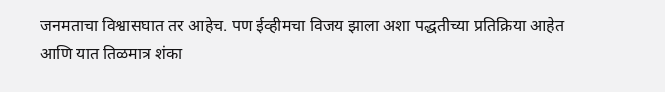जनमताचा विश्वासघात तर आहेच. पण ईव्हीमचा विजय झाला अशा पद्धतीच्या प्रतिक्रिया आहेत आणि यात तिळमात्र शंका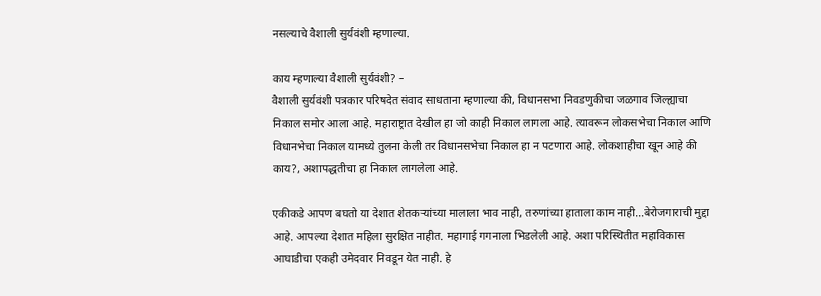नसल्याचे वैशाली सुर्यवंशी म्हणाल्या.

काय म्हणाल्या वैशाली सुर्यवंशी? –
वैशाली सुर्यवंशी पत्रकार परिषदेत संवाद साधताना म्हणाल्या की, विधानसभा निवडणुकीचा जळगाव जिल्ह्याचा निकाल समोर आला आहे. महाराष्ट्रात देखील हा जो काही निकाल लागला आहे. त्यावरून लोकसभेचा निकाल आणि विधानभेचा निकाल यामध्ये तुलना केली तर विधानसभेचा निकाल हा न पटणारा आहे. लोकशाहीचा खून आहे की काय?, अशापद्धतीचा हा निकाल लागलेला आहे.

एकीकडे आपण बघतो या देशात शेतकऱ्यांच्या मालाला भाव नाही, तरुणांच्या हाताला काम नाही…बेरोजगाराची मुद्दा आहे. आपल्या देशात महिला सुरक्षित नाहीत. महागाई गगनाला भिडलेली आहे. अशा परिस्थितीत महाविकास आघाडीचा एकही उमेदवार निवडून येत नाही. हे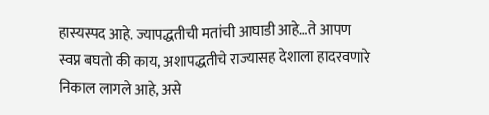हास्यस्पद आहे. ज्यापद्धतीची मतांची आघाडी आहे…ते आपण स्वप्न बघतो की काय, अशापद्धतीचे राज्यासह देशाला हादरवणारे निकाल लागले आहे, असे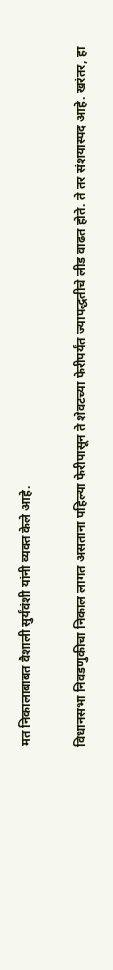मत निकालाबाबत वैशाली सुर्यंवंशी यांनी व्यक्त केले आहे.

विधानसभा निवडणुकीचा निकाल लागत असताना पहिल्या फेरीपासून ते शेवटच्या फेरीपर्यंत ज्यापद्धतीचे लीड वाढत होते. ते तर संशयास्पद आहे. खरंतर, हा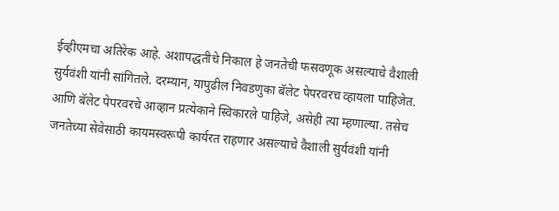ईव्हीएमचा अतिरेक आहे. अशापद्धतीचे निकाल हे जनतेची फसवणूक असल्याचे वैशाली सुर्यवंशी यांनी सांगितले. दरम्यान, यापुढील निवडणुका बॅलेट पेपरवरच व्हायला पाहिजेत. आणि बॅलेट पेपरवरचे आव्हान प्रत्येकाने स्विकारले पाहिजे, असेही त्या म्हणाल्या. तसेच जनतेच्या सेवेसाठी कायमस्वरूपी कार्यरत राहणार असल्याचे वैशाली सुर्यवंशी यांनी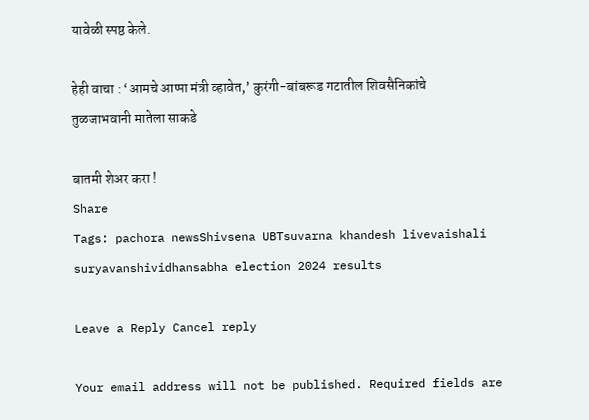यावेळी स्पष्ठ केले.

हेही वाचा : ‘आमचे आप्पा मंत्री व्हावेत,’ कुरंगी-बांबरूड गटातील शिवसैनिकांचे तुळजाभवानी मातेला साकडे

बातमी शेअर करा !
Share
Tags: pachora newsShivsena UBTsuvarna khandesh livevaishali suryavanshividhansabha election 2024 results

Leave a Reply Cancel reply

Your email address will not be published. Required fields are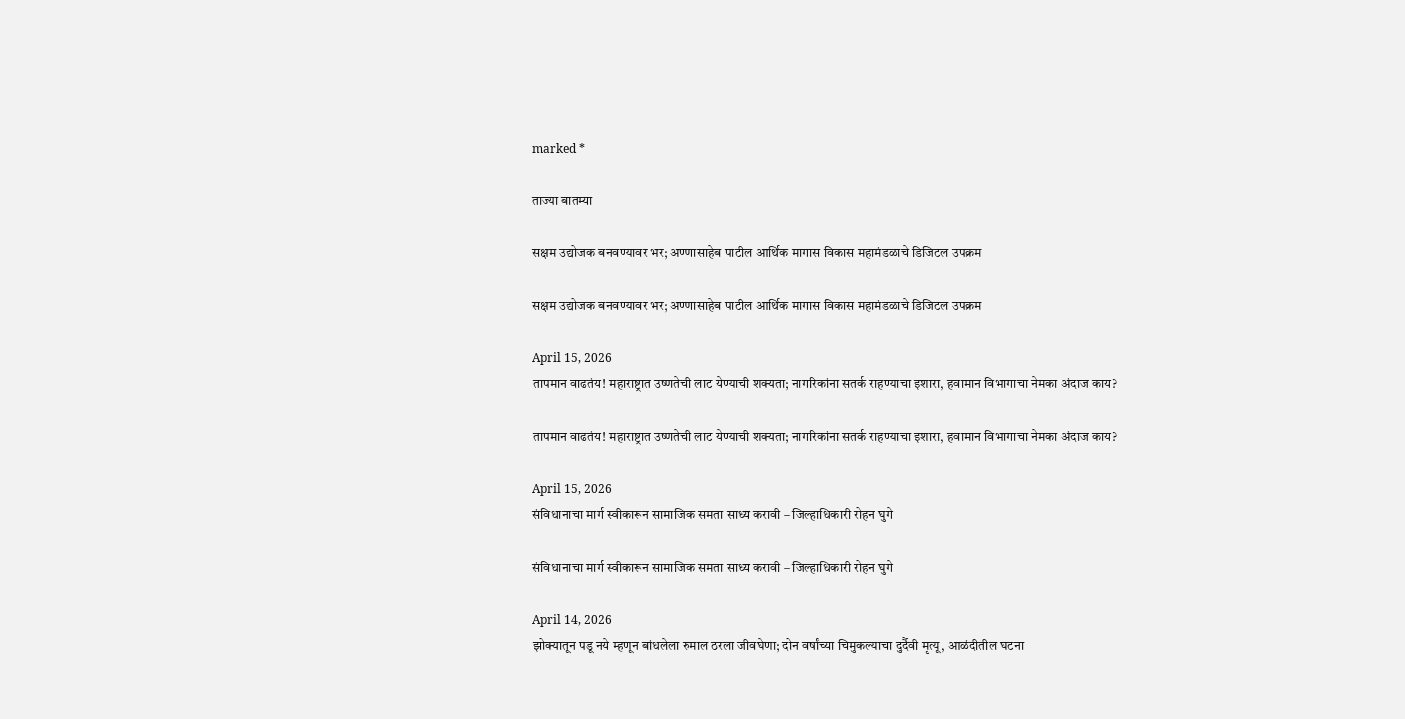marked *

ताज्या बातम्या

सक्षम उद्योजक बनवण्यावर भर; अण्णासाहेब पाटील आर्थिक मागास विकास महामंडळाचे डिजिटल उपक्रम

सक्षम उद्योजक बनवण्यावर भर; अण्णासाहेब पाटील आर्थिक मागास विकास महामंडळाचे डिजिटल उपक्रम

April 15, 2026
तापमान वाढतंय! महाराष्ट्रात उष्णतेची लाट येण्याची शक्यता; नागरिकांना सतर्क राहण्याचा इशारा, हवामान विभागाचा नेमका अंदाज काय?

तापमान वाढतंय! महाराष्ट्रात उष्णतेची लाट येण्याची शक्यता; नागरिकांना सतर्क राहण्याचा इशारा, हवामान विभागाचा नेमका अंदाज काय?

April 15, 2026
संविधानाचा मार्ग स्वीकारून सामाजिक समता साध्य करावी – जिल्हाधिकारी रोहन घुगे

संविधानाचा मार्ग स्वीकारून सामाजिक समता साध्य करावी – जिल्हाधिकारी रोहन घुगे

April 14, 2026
झोक्यातून पडू नये म्हणून बांधलेला रुमाल ठरला जीवघेणा; दोन वर्षांच्या चिमुकल्याचा दुर्दैवी मृत्यू, आळंदीतील घटना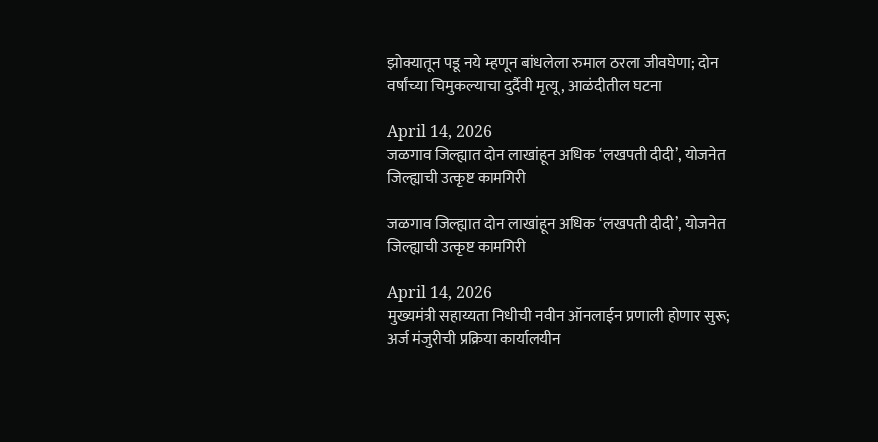झोक्यातून पडू नये म्हणून बांधलेला रुमाल ठरला जीवघेणा; दोन वर्षांच्या चिमुकल्याचा दुर्दैवी मृत्यू, आळंदीतील घटना

April 14, 2026
जळगाव जिल्ह्यात दोन लाखांहून अधिक ‘लखपती दीदी’, योजनेत जिल्ह्याची उत्कृष्ट कामगिरी

जळगाव जिल्ह्यात दोन लाखांहून अधिक ‘लखपती दीदी’, योजनेत जिल्ह्याची उत्कृष्ट कामगिरी

April 14, 2026
मुख्यमंत्री सहाय्यता निधीची नवीन ऑनलाईन प्रणाली होणार सुरू; अर्ज मंजुरीची प्रक्रिया कार्यालयीन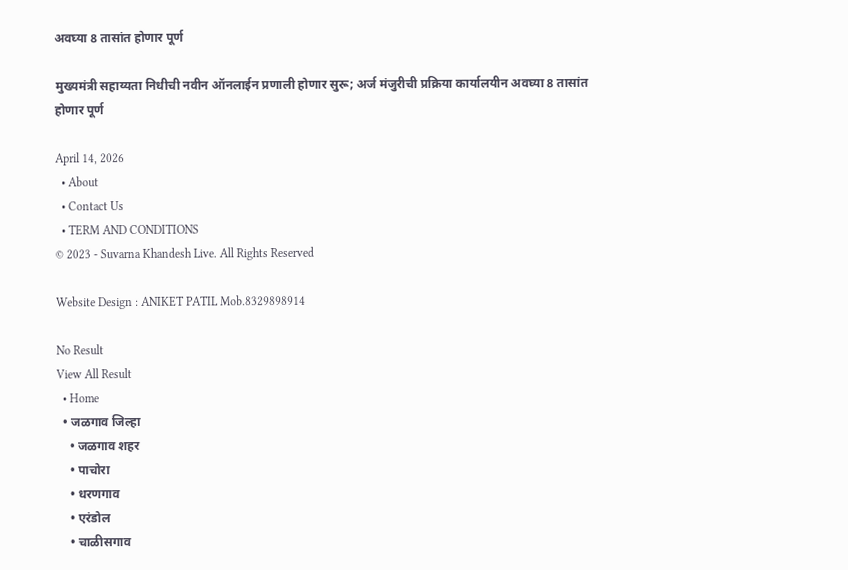अवघ्या 8 तासांत होणार पूर्ण

मुख्यमंत्री सहाय्यता निधीची नवीन ऑनलाईन प्रणाली होणार सुरू; अर्ज मंजुरीची प्रक्रिया कार्यालयीन अवघ्या 8 तासांत होणार पूर्ण

April 14, 2026
  • About
  • Contact Us
  • TERM AND CONDITIONS
© 2023 - Suvarna Khandesh Live. All Rights Reserved

Website Design : ANIKET PATIL Mob.8329898914

No Result
View All Result
  • Home
  • जळगाव जिल्हा
    • जळगाव शहर
    • पाचोरा
    • धरणगाव
    • एरंडोल
    • चाळीसगाव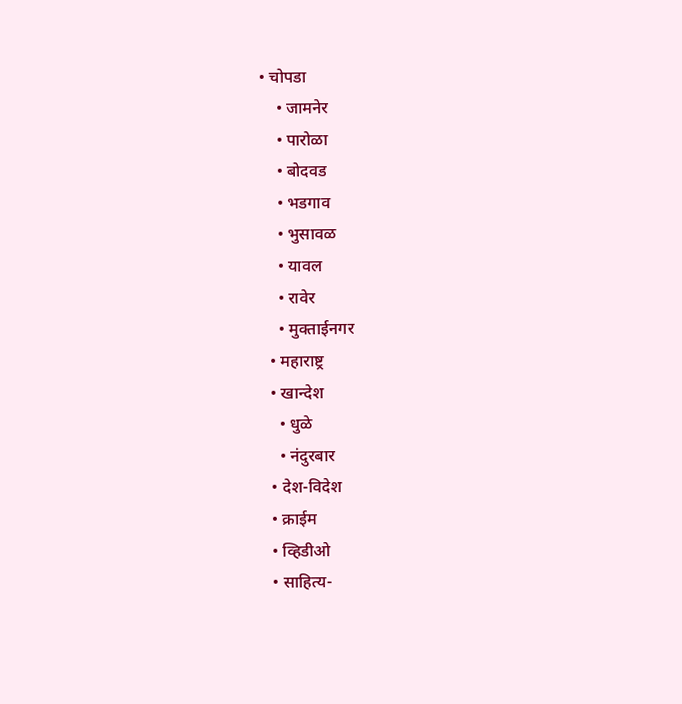• चोपडा
    • जामनेर
    • पारोळा
    • बोदवड
    • भडगाव
    • भुसावळ
    • यावल
    • रावेर
    • मुक्ताईनगर
  • महाराष्ट्र
  • खान्देश
    • धुळे
    • नंदुरबार
  • देश-विदेश
  • क्राईम
  • व्हिडीओ
  • साहित्य-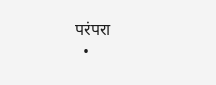परंपरा
  •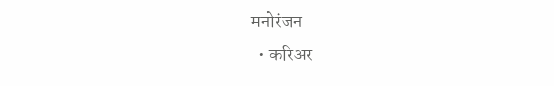मनोरंजन
  • करिअर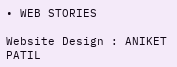• WEB STORIES

Website Design : ANIKET PATIL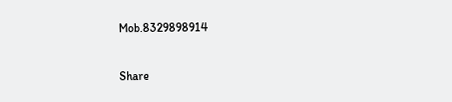Mob.8329898914

Share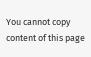You cannot copy content of this page